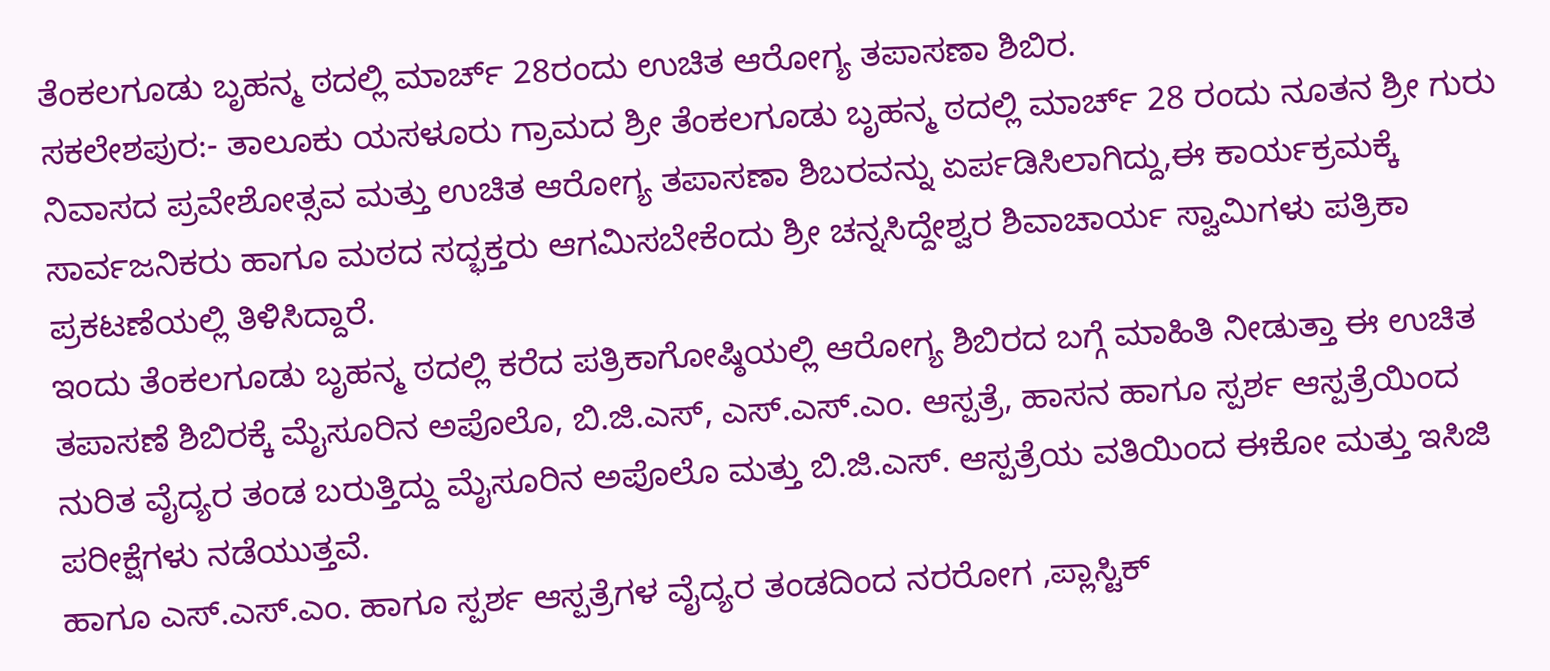ತೆಂಕಲಗೂಡು ಬೃಹನ್ಮ ಠದಲ್ಲಿ ಮಾರ್ಚ್ 28ರಂದು ಉಚಿತ ಆರೋಗ್ಯ ತಪಾಸಣಾ ಶಿಬಿರ.
ಸಕಲೇಶಪುರ:- ತಾಲೂಕು ಯಸಳೂರು ಗ್ರಾಮದ ಶ್ರೀ ತೆಂಕಲಗೂಡು ಬೃಹನ್ಮ ಠದಲ್ಲಿ ಮಾರ್ಚ್ 28 ರಂದು ನೂತನ ಶ್ರೀ ಗುರು ನಿವಾಸದ ಪ್ರವೇಶೋತ್ಸವ ಮತ್ತು ಉಚಿತ ಆರೋಗ್ಯ ತಪಾಸಣಾ ಶಿಬರವನ್ನು ಏರ್ಪಡಿಸಿಲಾಗಿದ್ದು,ಈ ಕಾರ್ಯಕ್ರಮಕ್ಕೆ ಸಾರ್ವಜನಿಕರು ಹಾಗೂ ಮಠದ ಸದ್ಭಕ್ತರು ಆಗಮಿಸಬೇಕೆಂದು ಶ್ರೀ ಚನ್ನಸಿದ್ದೇಶ್ವರ ಶಿವಾಚಾರ್ಯ ಸ್ವಾಮಿಗಳು ಪತ್ರಿಕಾ ಪ್ರಕಟಣೆಯಲ್ಲಿ ತಿಳಿಸಿದ್ದಾರೆ.
ಇಂದು ತೆಂಕಲಗೂಡು ಬೃಹನ್ಮ ಠದಲ್ಲಿ ಕರೆದ ಪತ್ರಿಕಾಗೋಷ್ಠಿಯಲ್ಲಿ ಆರೋಗ್ಯ ಶಿಬಿರದ ಬಗ್ಗೆ ಮಾಹಿತಿ ನೀಡುತ್ತಾ ಈ ಉಚಿತ ತಪಾಸಣೆ ಶಿಬಿರಕ್ಕೆ ಮೈಸೂರಿನ ಅಪೊಲೊ, ಬಿ.ಜಿ.ಎಸ್, ಎಸ್.ಎಸ್.ಎಂ. ಆಸ್ಪತ್ರೆ, ಹಾಸನ ಹಾಗೂ ಸ್ಪರ್ಶ ಆಸ್ಪತ್ರೆಯಿಂದ ನುರಿತ ವೈದ್ಯರ ತಂಡ ಬರುತ್ತಿದ್ದು ಮೈಸೂರಿನ ಅಪೊಲೊ ಮತ್ತು ಬಿ.ಜಿ.ಎಸ್. ಆಸ್ಪತ್ರೆಯ ವತಿಯಿಂದ ಈಕೋ ಮತ್ತು ಇಸಿಜಿ ಪರೀಕ್ಷೆಗಳು ನಡೆಯುತ್ತವೆ.
ಹಾಗೂ ಎಸ್.ಎಸ್.ಎಂ. ಹಾಗೂ ಸ್ಪರ್ಶ ಆಸ್ಪತ್ರೆಗಳ ವೈದ್ಯರ ತಂಡದಿಂದ ನರರೋಗ ,ಪ್ಲಾಸ್ಟಿಕ್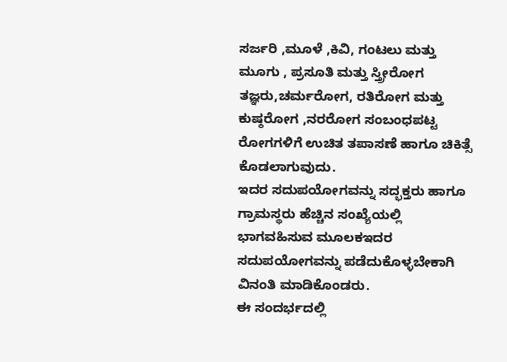ಸರ್ಜರಿ ,ಮೂಳೆ ,ಕಿವಿ, ಗಂಟಲು ಮತ್ತು ಮೂಗು , ಪ್ರಸೂತಿ ಮತ್ತು ಸ್ತ್ರೀರೋಗ ತಜ್ಞರು,ಚರ್ಮರೋಗ, ರತಿರೋಗ ಮತ್ತು ಕುಷ್ಠರೋಗ ,ನರರೋಗ ಸಂಬಂಧಪಟ್ಟ ರೋಗಗಳಿಗೆ ಉಚಿತ ತಪಾಸಣೆ ಹಾಗೂ ಚಿಕಿತ್ಸೆ ಕೊಡಲಾಗುವುದು.
ಇದರ ಸದುಪಯೋಗವನ್ನು ಸದ್ಭಕ್ತರು ಹಾಗೂ ಗ್ರಾಮಸ್ಥರು ಹೆಚ್ಚಿನ ಸಂಖ್ಯೆಯಲ್ಲಿ ಭಾಗವಹಿಸುವ ಮೂಲಕಇದರ ಸದುಪಯೋಗವನ್ನು ಪಡೆದುಕೊಳ್ಳಬೇಕಾಗಿ ವಿನಂತಿ ಮಾಡಿಕೊಂಡರು.
ಈ ಸಂದರ್ಭದಲ್ಲಿ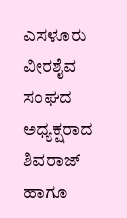ಎಸಳೂರು ವೀರಶೈವ ಸಂಘದ ಅಧ್ಯಕ್ಷರಾದ ಶಿವರಾಜ್ ಹಾಗೂ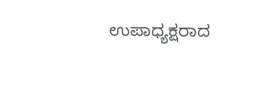ಉಪಾಧ್ಯಕ್ಷರಾದ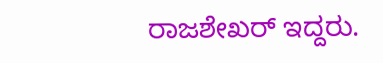ರಾಜಶೇಖರ್ ಇದ್ದರು.